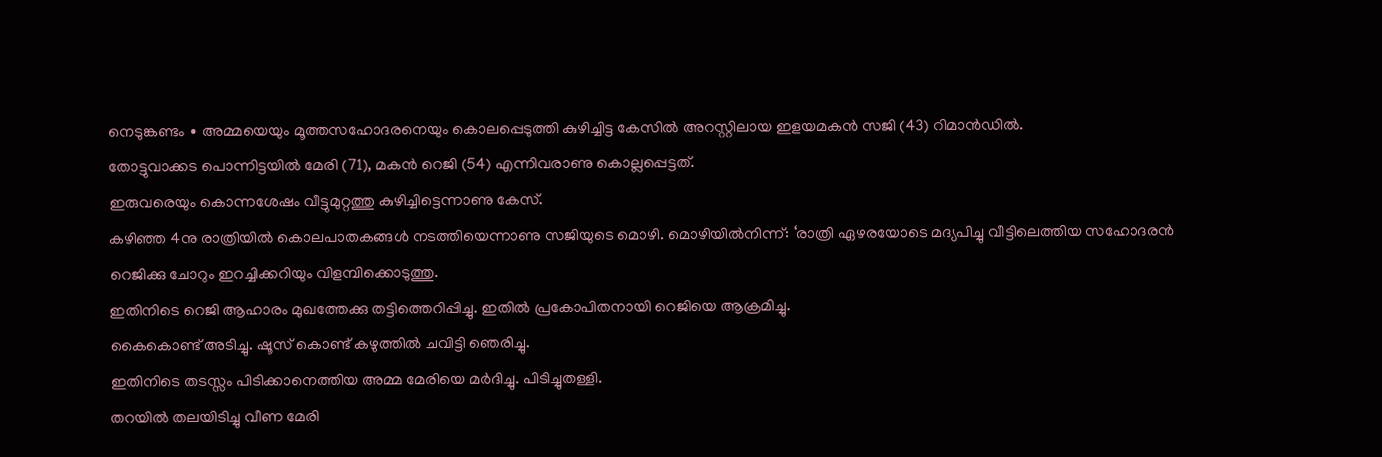നെടുങ്കണ്ടം ∙ അമ്മയെയും മൂത്തസഹോദരനെയും കൊലപ്പെടുത്തി കുഴിച്ചിട്ട കേസിൽ അറസ്റ്റിലായ ഇളയമകൻ സജി (43) റിമാൻഡിൽ.
തോട്ടുവാക്കട പൊന്നിട്ടയിൽ മേരി (71), മകൻ റെജി (54) എന്നിവരാണു കൊല്ലപ്പെട്ടത്.
ഇരുവരെയും കൊന്നശേഷം വീട്ടുമുറ്റത്തു കുഴിച്ചിട്ടെന്നാണു കേസ്.
കഴിഞ്ഞ 4നു രാത്രിയിൽ കൊലപാതകങ്ങൾ നടത്തിയെന്നാണു സജിയുടെ മൊഴി. മൊഴിയിൽനിന്ന്: ‘രാത്രി ഏഴരയോടെ മദ്യപിച്ചു വീട്ടിലെത്തിയ സഹോദരൻ റെജിക്കു ചോറും ഇറച്ചിക്കറിയും വിളമ്പിക്കൊടുത്തു.
ഇതിനിടെ റെജി ആഹാരം മുഖത്തേക്കു തട്ടിത്തെറിപ്പിച്ചു. ഇതിൽ പ്രകോപിതനായി റെജിയെ ആക്രമിച്ചു.
കൈകൊണ്ട് അടിച്ചു. ഷൂസ് കൊണ്ട് കഴുത്തിൽ ചവിട്ടി ഞെരിച്ചു.
ഇതിനിടെ തടസ്സം പിടിക്കാനെത്തിയ അമ്മ മേരിയെ മർദിച്ചു. പിടിച്ചുതള്ളി.
തറയിൽ തലയിടിച്ചു വീണ മേരി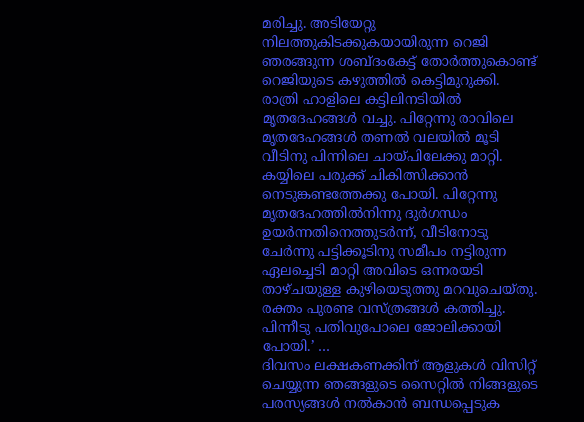മരിച്ചു. അടിയേറ്റു നിലത്തുകിടക്കുകയായിരുന്ന റെജി ഞരങ്ങുന്ന ശബ്ദംകേട്ട് തോർത്തുകൊണ്ട് റെജിയുടെ കഴുത്തിൽ കെട്ടിമുറുക്കി.
രാത്രി ഹാളിലെ കട്ടിലിനടിയിൽ മൃതദേഹങ്ങൾ വച്ചു. പിറ്റേന്നു രാവിലെ മൃതദേഹങ്ങൾ തണൽ വലയിൽ മൂടി വീടിനു പിന്നിലെ ചായ്പിലേക്കു മാറ്റി.
കയ്യിലെ പരുക്ക് ചികിത്സിക്കാൻ നെടുങ്കണ്ടത്തേക്കു പോയി. പിറ്റേന്നു മൃതദേഹത്തിൽനിന്നു ദുർഗന്ധം ഉയർന്നതിനെത്തുടർന്ന്, വീടിനോടു ചേർന്നു പട്ടിക്കൂടിനു സമീപം നട്ടിരുന്ന ഏലച്ചെടി മാറ്റി അവിടെ ഒന്നരയടി താഴ്ചയുള്ള കുഴിയെടുത്തു മറവുചെയ്തു.
രക്തം പുരണ്ട വസ്ത്രങ്ങൾ കത്തിച്ചു.
പിന്നീടു പതിവുപോലെ ജോലിക്കായി പോയി.’ …
ദിവസം ലക്ഷകണക്കിന് ആളുകൾ വിസിറ്റ് ചെയ്യുന്ന ഞങ്ങളുടെ സൈറ്റിൽ നിങ്ങളുടെ പരസ്യങ്ങൾ നൽകാൻ ബന്ധപ്പെടുക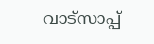വാട്സാപ്പ്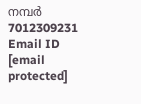നമ്പർ 7012309231 Email ID [email protected]